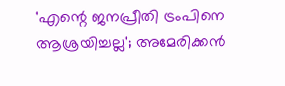'എന്റെ ജനപ്രീതി ട്രംപിനെ ആശ്രയിച്ചല്ല'; അമേരിക്കൻ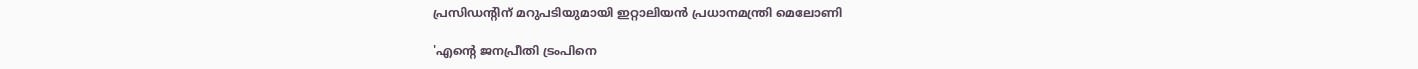പ്രസിഡന്റിന് മറുപടിയുമായി ഇറ്റാലിയൻ പ്രധാനമന്ത്രി മെലോണി

'എന്റെ ജനപ്രീതി ട്രംപിനെ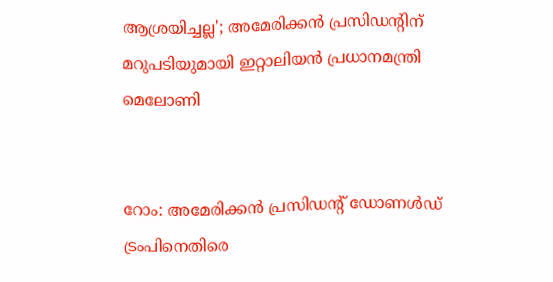ആശ്രയിച്ചല്ല'; അമേരിക്കൻ പ്രസിഡന്റിന് മറുപടിയുമായി ഇറ്റാലിയൻ പ്രധാനമന്ത്രി മെലോണി


റോം: അമേരിക്കൻ പ്രസിഡന്റ് ഡോണൾഡ് ട്രംപിനെതിരെ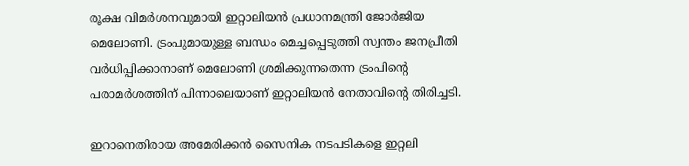രൂക്ഷ വിമർശനവുമായി ഇറ്റാലിയൻ പ്രധാനമന്ത്രി ജോർജിയ മെലോണി. ട്രംപുമായുള്ള ബന്ധം മെച്ചപ്പെടുത്തി സ്വന്തം ജനപ്രീതി വർധിപ്പിക്കാനാണ് മെലോണി ശ്രമിക്കുന്നതെന്ന ട്രംപിന്റെ പരാമർശത്തിന് പിന്നാലെയാണ് ഇറ്റാലിയൻ നേതാവിന്റെ തിരിച്ചടി.

ഇറാനെതിരായ അമേരിക്കൻ സൈനിക നടപടികളെ ഇറ്റലി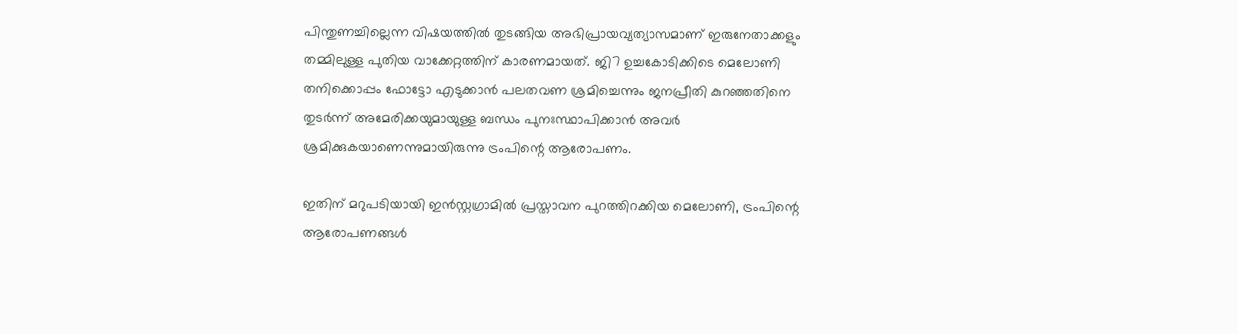പിന്തുണച്ചില്ലെന്ന വിഷയത്തിൽ തുടങ്ങിയ അഭിപ്രായവ്യത്യാസമാണ് ഇരുനേതാക്കളും തമ്മിലുള്ള പുതിയ വാക്കേറ്റത്തിന് കാരണമായത്. ജി7 ഉച്ചകോടിക്കിടെ മെലോണി തനിക്കൊപ്പം ഫോട്ടോ എടുക്കാൻ പലതവണ ശ്രമിച്ചെന്നും ജനപ്രീതി കുറഞ്ഞതിനെ തുടർന്ന് അമേരിക്കയുമായുള്ള ബന്ധം പുനഃസ്ഥാപിക്കാൻ അവർ ശ്രമിക്കുകയാണെന്നുമായിരുന്നു ട്രംപിന്റെ ആരോപണം.

ഇതിന് മറുപടിയായി ഇൻസ്റ്റഗ്രാമിൽ പ്രസ്താവന പുറത്തിറക്കിയ മെലോണി, ട്രംപിന്റെ ആരോപണങ്ങൾ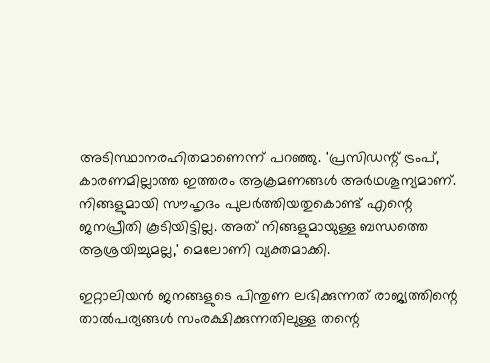അടിസ്ഥാനരഹിതമാണെന്ന് പറഞ്ഞു. 'പ്രസിഡന്റ് ട്രംപ്, കാരണമില്ലാത്ത ഇത്തരം ആക്രമണങ്ങൾ അർഥശൂന്യമാണ്. നിങ്ങളുമായി സൗഹൃദം പുലർത്തിയതുകൊണ്ട് എന്റെ ജനപ്രീതി കൂടിയിട്ടില്ല. അത് നിങ്ങളുമായുള്ള ബന്ധത്തെ ആശ്രയിച്ചുമല്ല,' മെലോണി വ്യക്തമാക്കി.

ഇറ്റാലിയൻ ജനങ്ങളുടെ പിന്തുണ ലഭിക്കുന്നത് രാജ്യത്തിന്റെ താൽപര്യങ്ങൾ സംരക്ഷിക്കുന്നതിലുള്ള തന്റെ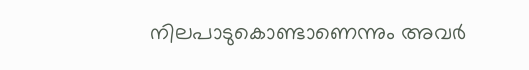നിലപാടുകൊണ്ടാണെന്നും അവർ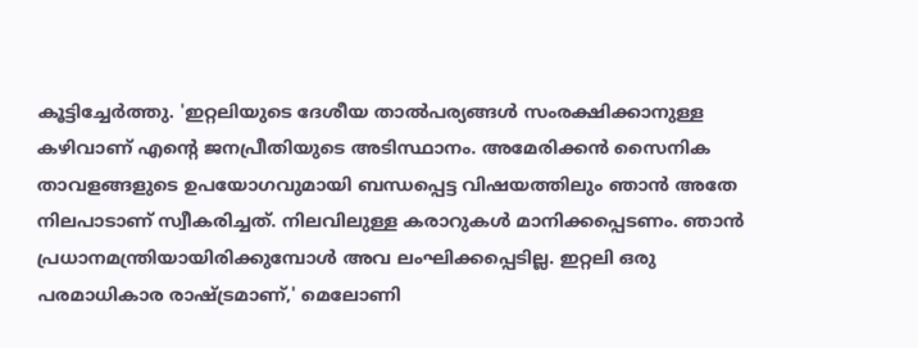കൂട്ടിച്ചേർത്തു. 'ഇറ്റലിയുടെ ദേശീയ താൽപര്യങ്ങൾ സംരക്ഷിക്കാനുള്ള കഴിവാണ് എന്റെ ജനപ്രീതിയുടെ അടിസ്ഥാനം. അമേരിക്കൻ സൈനിക താവളങ്ങളുടെ ഉപയോഗവുമായി ബന്ധപ്പെട്ട വിഷയത്തിലും ഞാൻ അതേ നിലപാടാണ് സ്വീകരിച്ചത്. നിലവിലുള്ള കരാറുകൾ മാനിക്കപ്പെടണം. ഞാൻ പ്രധാനമന്ത്രിയായിരിക്കുമ്പോൾ അവ ലംഘിക്കപ്പെടില്ല. ഇറ്റലി ഒരു പരമാധികാര രാഷ്ട്രമാണ്,' മെലോണി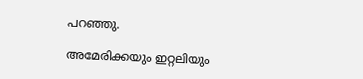പറഞ്ഞു.

അമേരിക്കയും ഇറ്റലിയും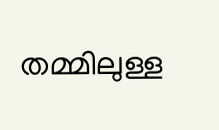തമ്മിലുള്ള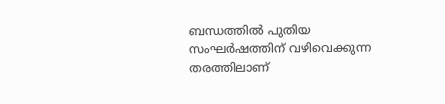ബന്ധത്തിൽ പുതിയ സംഘർഷത്തിന് വഴിവെക്കുന്ന തരത്തിലാണ്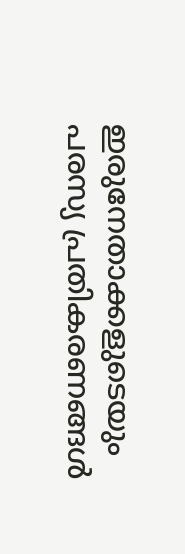ഇരുനേതാക്കളുടെയും പരസ്യ പ്രതികരണങ്ങൾ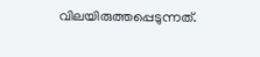വിലയിരുത്തപ്പെടുന്നത്.